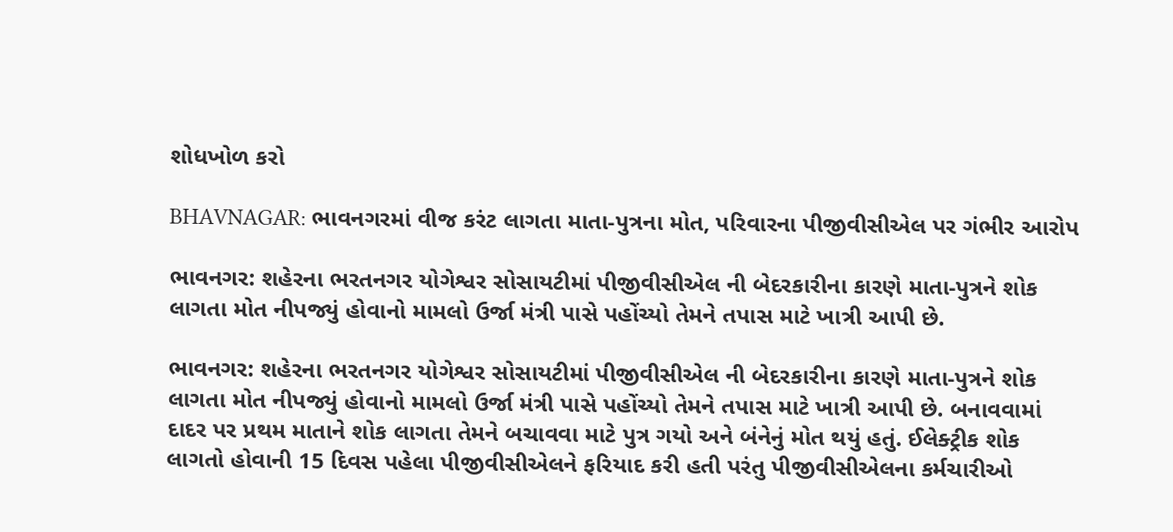શોધખોળ કરો

BHAVNAGAR: ભાવનગરમાં વીજ કરંટ લાગતા માતા-પુત્રના મોત, પરિવારના પીજીવીસીએલ પર ગંભીર આરોપ

ભાવનગર: શહેરના ભરતનગર યોગેશ્વર સોસાયટીમાં પીજીવીસીએલ ની બેદરકારીના કારણે માતા-પુત્રને શોક લાગતા મોત નીપજ્યું હોવાનો મામલો ઉર્જા મંત્રી પાસે પહોંચ્યો તેમને તપાસ માટે ખાત્રી આપી છે.

ભાવનગર: શહેરના ભરતનગર યોગેશ્વર સોસાયટીમાં પીજીવીસીએલ ની બેદરકારીના કારણે માતા-પુત્રને શોક લાગતા મોત નીપજ્યું હોવાનો મામલો ઉર્જા મંત્રી પાસે પહોંચ્યો તેમને તપાસ માટે ખાત્રી આપી છે. બનાવવામાં દાદર પર પ્રથમ માતાને શોક લાગતા તેમને બચાવવા માટે પુત્ર ગયો અને બંનેનું મોત થયું હતું. ઈલેક્ટ્રીક શોક લાગતો હોવાની 15 દિવસ પહેલા પીજીવીસીએલને ફરિયાદ કરી હતી પરંતુ પીજીવીસીએલના કર્મચારીઓ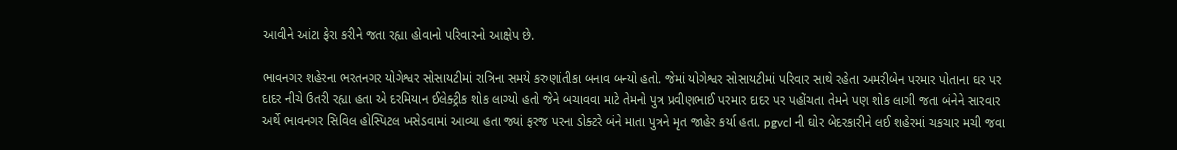આવીને આંટા ફેરા કરીને જતા રહ્યા હોવાનો પરિવારનો આક્ષેપ છે.

ભાવનગર શહેરના ભરતનગર યોગેશ્વર સોસાયટીમાં રાત્રિના સમયે કરુણાંતીકા બનાવ બન્યો હતો. જેમાં યોગેશ્વર સોસાયટીમાં પરિવાર સાથે રહેતા અમરીબેન પરમાર પોતાના ઘર પર દાદર નીચે ઉતરી રહ્યા હતા એ દરમિયાન ઈલેક્ટ્રીક શોક લાગ્યો હતો જેને બચાવવા માટે તેમનો પુત્ર પ્રવીણભાઈ પરમાર દાદર પર પહોંચતા તેમને પણ શોક લાગી જતા બંનેને સારવાર અર્થે ભાવનગર સિવિલ હોસ્પિટલ ખસેડવામાં આવ્યા હતા જ્યાં ફરજ પરના ડોક્ટરે બંને માતા પુત્રને મૃત જાહેર કર્યા હતા. pgvcl ની ઘોર બેદરકારીને લઈ શહેરમાં ચકચાર મચી જવા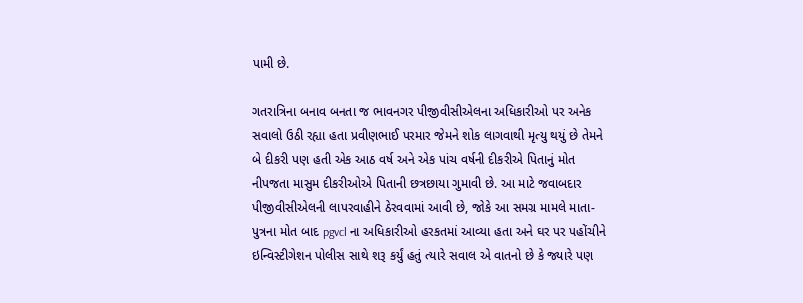પામી છે.

ગતરાત્રિના બનાવ બનતા જ ભાવનગર પીજીવીસીએલના અધિકારીઓ પર અનેક સવાલો ઉઠી રહ્યા હતા પ્રવીણભાઈ પરમાર જેમને શોક લાગવાથી મૃત્યુ થયું છે તેમને બે દીકરી પણ હતી એક આઠ વર્ષ અને એક પાંચ વર્ષની દીકરીએ પિતાનું મોત નીપજતા માસુમ દીકરીઓએ પિતાની છત્રછાયા ગુમાવી છે. આ માટે જવાબદાર પીજીવીસીએલની લાપરવાહીને ઠેરવવામાં આવી છે, જોકે આ સમગ્ર મામલે માતા-પુત્રના મોત બાદ pgvcl ના અધિકારીઓ હરકતમાં આવ્યા હતા અને ઘર પર પહોંચીને ઇન્વિસ્ટીગેશન પોલીસ સાથે શરૂ કર્યું હતું ત્યારે સવાલ એ વાતનો છે કે જ્યારે પણ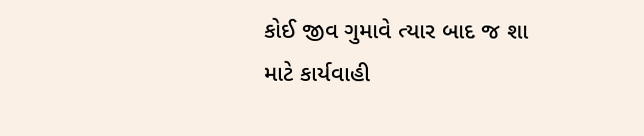કોઈ જીવ ગુમાવે ત્યાર બાદ જ શા માટે કાર્યવાહી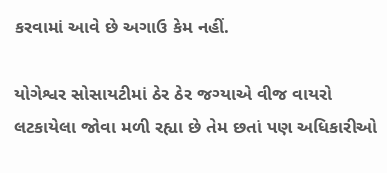કરવામાં આવે છે અગાઉ કેમ નહીં.

યોગેશ્વર સોસાયટીમાં ઠેર ઠેર જગ્યાએ વીજ વાયરો લટકાયેલા જોવા મળી રહ્યા છે તેમ છતાં પણ અધિકારીઓ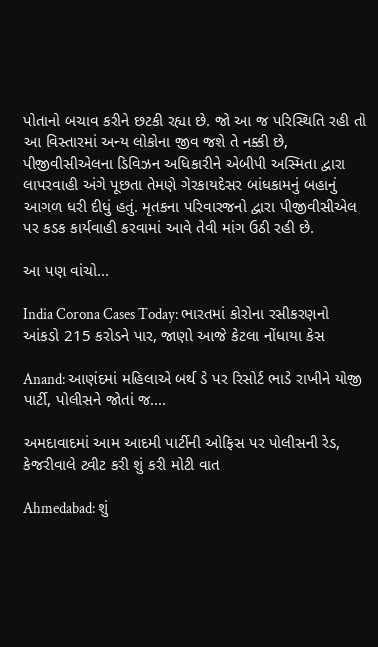પોતાનો બચાવ કરીને છટકી રહ્યા છે. જો આ જ પરિસ્થિતિ રહી તો આ વિસ્તારમાં અન્ય લોકોના જીવ જશે તે નક્કી છે, પીજીવીસીએલના ડિવિઝન અધિકારીને એબીપી અસ્મિતા દ્વારા લાપરવાહી અંગે પૂછતા તેમણે ગેરકાયદેસર બાંધકામનું બહાનું આગળ ધરી દીધું હતું. મૃતકના પરિવારજનો દ્વારા પીજીવીસીએલ પર કડક કાર્યવાહી કરવામાં આવે તેવી માંગ ઉઠી રહી છે.

આ પણ વાંચો...

India Corona Cases Today: ભારતમાં કોરોના રસીકરણનો આંકડો 215 કરોડને પાર, જાણો આજે કેટલા નોંધાયા કેસ

Anand: આણંદમાં મહિલાએ બર્થ ડે પર રિસોર્ટ ભાડે રાખીને યોજી પાર્ટી, પોલીસને જોતાં જ....

અમદાવાદમાં આમ આદમી પાર્ટીની ઓફિસ પર પોલીસની રેડ, કેજરીવાલે ટ્વીટ કરી શું કરી મોટી વાત

Ahmedabad: શું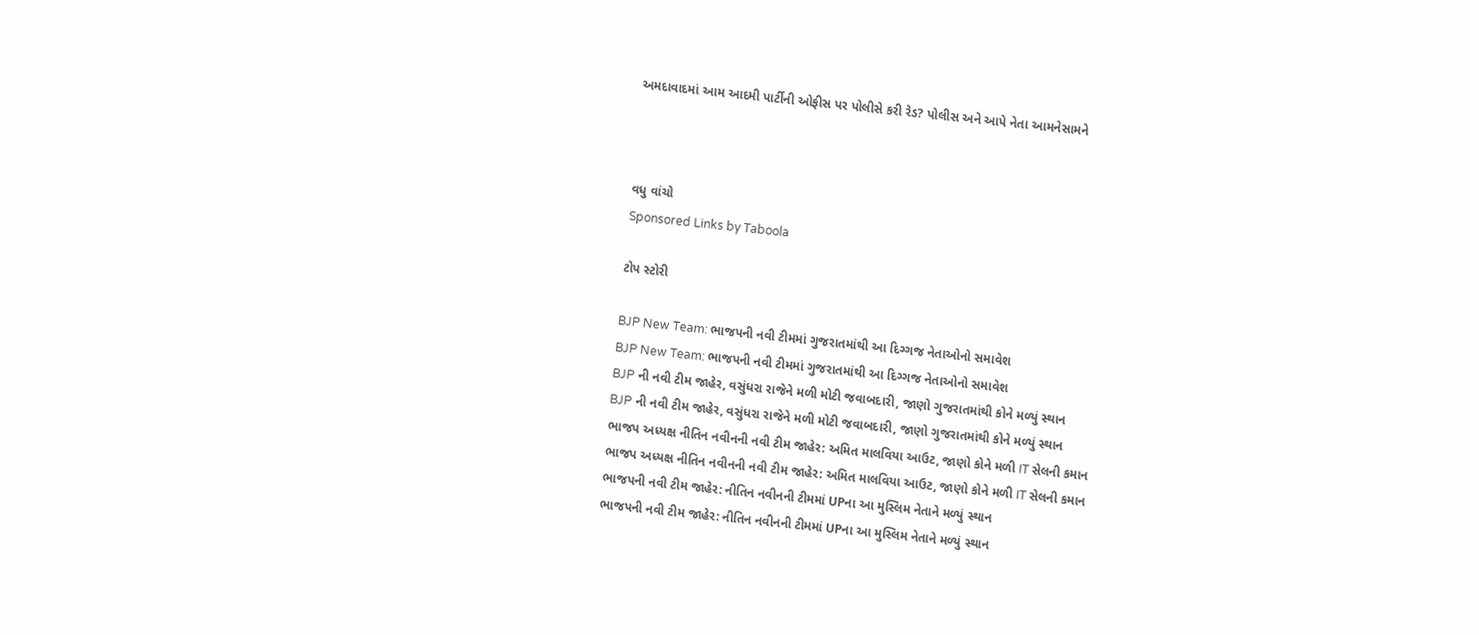અમદાવાદમાં આમ આદમી પાર્ટીની ઓફીસ પર પોલીસે કરી રેડ? પોલીસ અને આપે નેતા આમનેસામને



વધુ વાંચો
Sponsored Links by Taboola

ટોપ સ્ટોરી

BJP New Team: ભાજપની નવી ટીમમાં ગુજરાતમાંથી આ દિગ્ગજ નેતાઓનો સમાવેશ
BJP New Team: ભાજપની નવી ટીમમાં ગુજરાતમાંથી આ દિગ્ગજ નેતાઓનો સમાવેશ
BJP ની નવી ટીમ જાહેર, વસુંધરા રાજેને મળી મોટી જવાબદારી, જાણો ગુજરાતમાંથી કોને મળ્યું સ્થાન
BJP ની નવી ટીમ જાહેર, વસુંધરા રાજેને મળી મોટી જવાબદારી, જાણો ગુજરાતમાંથી કોને મળ્યું સ્થાન
ભાજપ અધ્યક્ષ નીતિન નવીનની નવી ટીમ જાહેર: અમિત માલવિયા આઉટ, જાણો કોને મળી IT સેલની કમાન
ભાજપ અધ્યક્ષ નીતિન નવીનની નવી ટીમ જાહેર: અમિત માલવિયા આઉટ, જાણો કોને મળી IT સેલની કમાન
ભાજપની નવી ટીમ જાહેર: નીતિન નવીનની ટીમમાં UPના આ મુસ્લિમ નેતાને મળ્યું સ્થાન
ભાજપની નવી ટીમ જાહેર: નીતિન નવીનની ટીમમાં UPના આ મુસ્લિમ નેતાને મળ્યું સ્થાન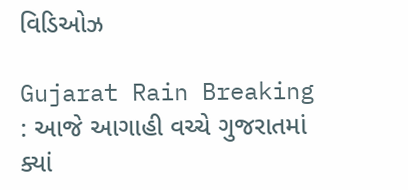વિડિઓઝ

Gujarat Rain Breaking : આજે આગાહી વચ્ચે ગુજરાતમાં ક્યાં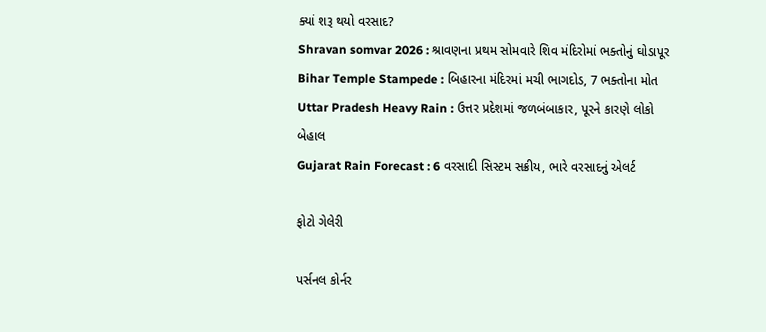ક્યાં શરૂ થયો વરસાદ?
Shravan somvar 2026 : શ્રાવણના પ્રથમ સોમવારે શિવ મંદિરોમાં ભક્તોનું ઘોડાપૂર
Bihar Temple Stampede : બિહારના મંદિરમાં મચી ભાગદોડ, 7 ભક્તોના મોત
Uttar Pradesh Heavy Rain : ઉત્તર પ્રદેશમાં જળબંબાકાર, પૂરને કારણે લોકો બેહાલ
Gujarat Rain Forecast : 6 વરસાદી સિસ્ટમ સક્રીય, ભારે વરસાદનું એલર્ટ

ફોટો ગેલેરી

પર્સનલ કોર્નર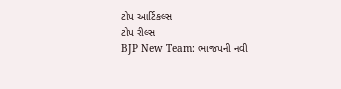ટોપ આર્ટિકલ્સ
ટોપ રીલ્સ
BJP New Team: ભાજપની નવી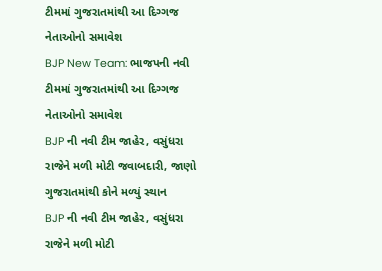ટીમમાં ગુજરાતમાંથી આ દિગ્ગજ નેતાઓનો સમાવેશ
BJP New Team: ભાજપની નવી ટીમમાં ગુજરાતમાંથી આ દિગ્ગજ નેતાઓનો સમાવેશ
BJP ની નવી ટીમ જાહેર, વસુંધરા રાજેને મળી મોટી જવાબદારી, જાણો ગુજરાતમાંથી કોને મળ્યું સ્થાન
BJP ની નવી ટીમ જાહેર, વસુંધરા રાજેને મળી મોટી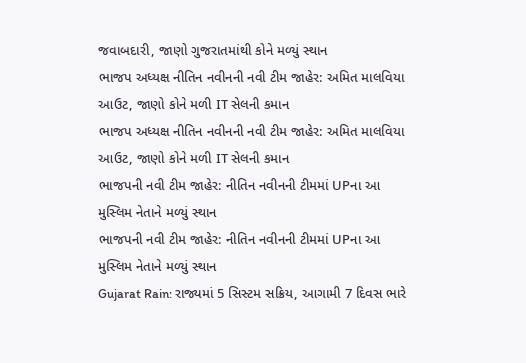જવાબદારી, જાણો ગુજરાતમાંથી કોને મળ્યું સ્થાન
ભાજપ અધ્યક્ષ નીતિન નવીનની નવી ટીમ જાહેર: અમિત માલવિયા આઉટ, જાણો કોને મળી IT સેલની કમાન
ભાજપ અધ્યક્ષ નીતિન નવીનની નવી ટીમ જાહેર: અમિત માલવિયા આઉટ, જાણો કોને મળી IT સેલની કમાન
ભાજપની નવી ટીમ જાહેર: નીતિન નવીનની ટીમમાં UPના આ મુસ્લિમ નેતાને મળ્યું સ્થાન
ભાજપની નવી ટીમ જાહેર: નીતિન નવીનની ટીમમાં UPના આ મુસ્લિમ નેતાને મળ્યું સ્થાન
Gujarat Rain: રાજ્યમાં 5 સિસ્ટમ સક્રિય, આગામી 7 દિવસ ભારે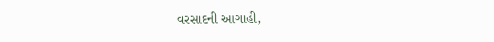વરસાદની આગાહી,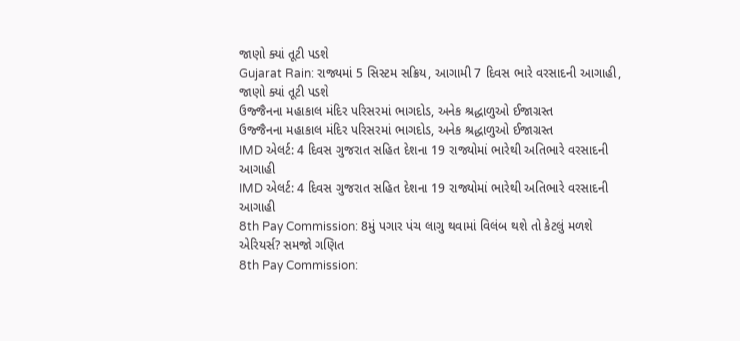જાણો ક્યાં તૂટી પડશે
Gujarat Rain: રાજ્યમાં 5 સિસ્ટમ સક્રિય, આગામી 7 દિવસ ભારે વરસાદની આગાહી, જાણો ક્યાં તૂટી પડશે
ઉજ્જૈનના મહાકાલ મંદિર પરિસરમાં ભાગદોડ, અનેક શ્રદ્ધાળુઓ ઈજાગ્રસ્ત
ઉજ્જૈનના મહાકાલ મંદિર પરિસરમાં ભાગદોડ, અનેક શ્રદ્ધાળુઓ ઈજાગ્રસ્ત
IMD એલર્ટ: 4 દિવસ ગુજરાત સહિત દેશના 19 રાજ્યોમાં ભારેથી અતિભારે વરસાદની આગાહી
IMD એલર્ટ: 4 દિવસ ગુજરાત સહિત દેશના 19 રાજ્યોમાં ભારેથી અતિભારે વરસાદની આગાહી
8th Pay Commission: 8મું પગાર પંચ લાગુ થવામાં વિલંબ થશે તો કેટલું મળશે એરિયર્સ? સમજો ગણિત
8th Pay Commission: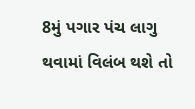8મું પગાર પંચ લાગુ થવામાં વિલંબ થશે તો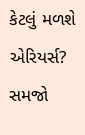કેટલું મળશે એરિયર્સ? સમજો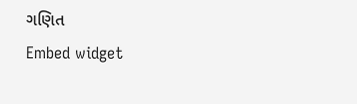ગણિત
Embed widget